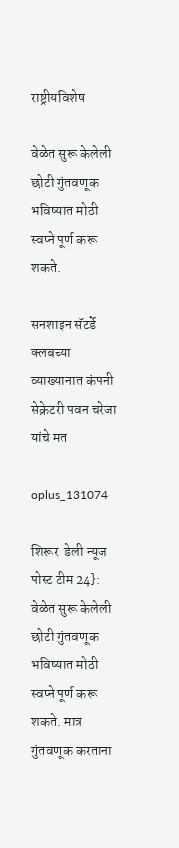राष्ट्रीयविशेष

वेळेत सुरू केलेली छोटी गुंतवणूक भविष्यात मोठी स्वप्ने पूर्ण करू शकते.

सनशाइन सॅटर्डे क्लबच्या व्याख्यानात कंपनी सेक्रेटरी पवन चरेजा यांचे मत

oplus_131074

शिरूर  डेली न्यूज पोस्ट टीम 24}: वेळेत सुरू केलेली छोटी गुंतवणूक भविष्यात मोठी स्वप्ने पूर्ण करू शकते. मात्र गुंतवणूक करताना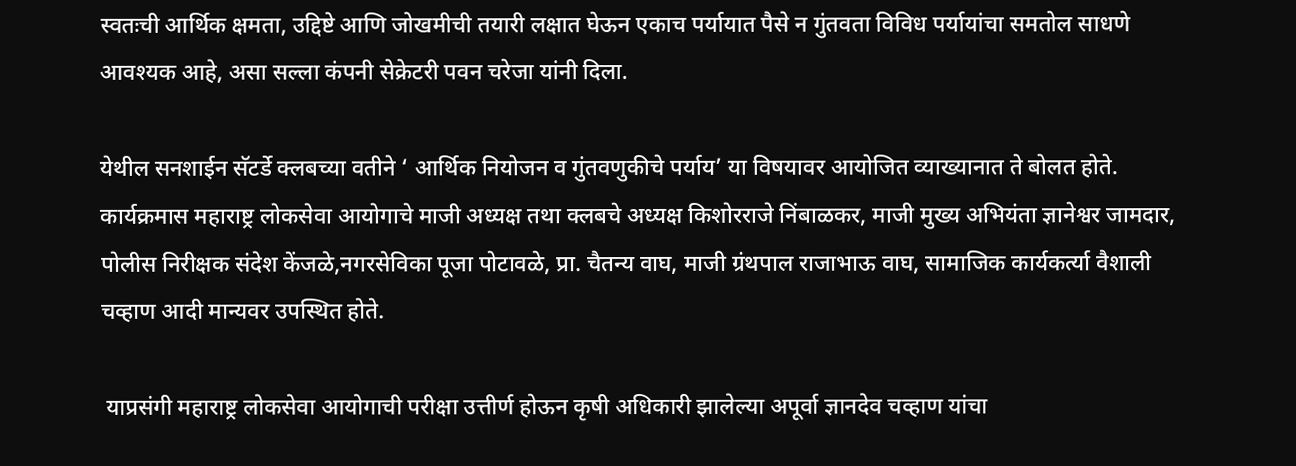स्वतःची आर्थिक क्षमता, उद्दिष्टे आणि जोखमीची तयारी लक्षात घेऊन एकाच पर्यायात पैसे न गुंतवता विविध पर्यायांचा समतोल साधणे आवश्यक आहे, असा सल्ला कंपनी सेक्रेटरी पवन चरेजा यांनी दिला.

येथील सनशाईन सॅटर्डे क्लबच्या वतीने ‘ आर्थिक नियोजन व गुंतवणुकीचे पर्याय’ या विषयावर आयोजित व्याख्यानात ते बोलत होते. कार्यक्रमास महाराष्ट्र लोकसेवा आयोगाचे माजी अध्यक्ष तथा क्लबचे अध्यक्ष किशोरराजे निंबाळकर, माजी मुख्य अभियंता ज्ञानेश्वर जामदार, पोलीस निरीक्षक संदेश केंजळे,नगरसेविका पूजा पोटावळे, प्रा. चैतन्य वाघ, माजी ग्रंथपाल राजाभाऊ वाघ, सामाजिक कार्यकर्त्या वैशाली चव्हाण आदी मान्यवर उपस्थित होते.

 याप्रसंगी महाराष्ट्र लोकसेवा आयोगाची परीक्षा उत्तीर्ण होऊन कृषी अधिकारी झालेल्या अपूर्वा ज्ञानदेव चव्हाण यांचा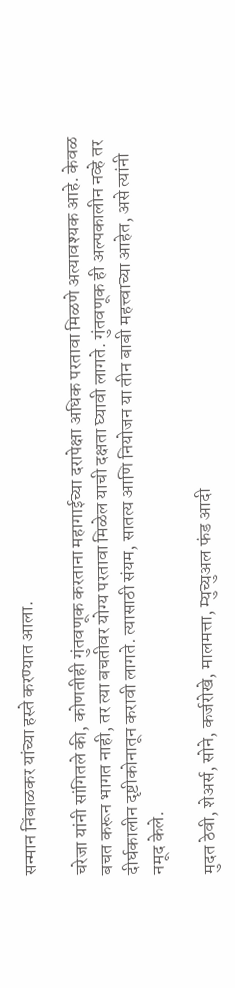सन्मान निंबाळकर यांच्या हस्ते करण्यात आला.

चरेजा यांनी सांगितले की, कोणतीही गुंतवणूक करताना महागाईच्या दरापेक्षा अधिक परतावा मिळणे अत्यावश्यक आहे. केवळ बचत करून भागत नाही, तर त्या बचतीवर योग्य परतावा मिळेल याची दक्षता घ्यावी लागते. गुंतवणूक ही अल्पकालीन नव्हे तर दीर्घकालीन दृष्टीकोनातून करावी लागते. त्यासाठी संयम, सातत्य आणि नियोजन या तीन बाबी महत्त्वाच्या आहेत, असे त्यांनी नमूद केले.

मुदत ठेवी, शेअर्स, सोने, कर्जरोखे, मालमत्ता, म्युच्युअल फंड आदी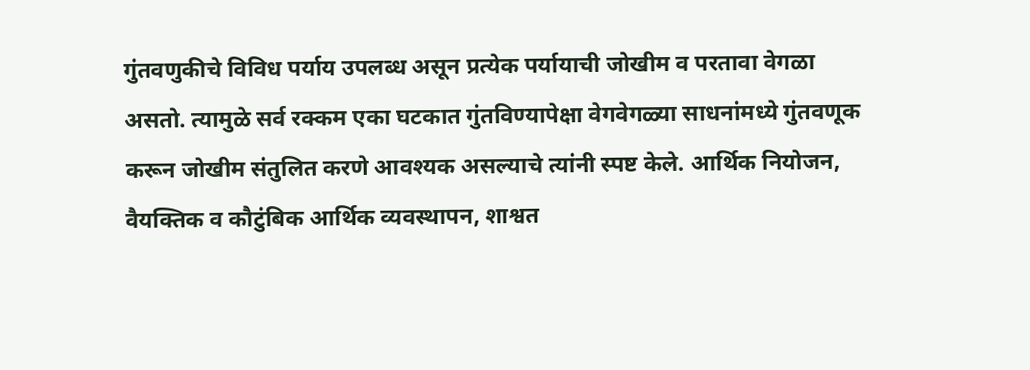गुंतवणुकीचे विविध पर्याय उपलब्ध असून प्रत्येक पर्यायाची जोखीम व परतावा वेगळा असतो. त्यामुळे सर्व रक्कम एका घटकात गुंतविण्यापेक्षा वेगवेगळ्या साधनांमध्ये गुंतवणूक करून जोखीम संतुलित करणे आवश्यक असल्याचे त्यांनी स्पष्ट केले. आर्थिक नियोजन, वैयक्तिक व कौटुंबिक आर्थिक व्यवस्थापन, शाश्वत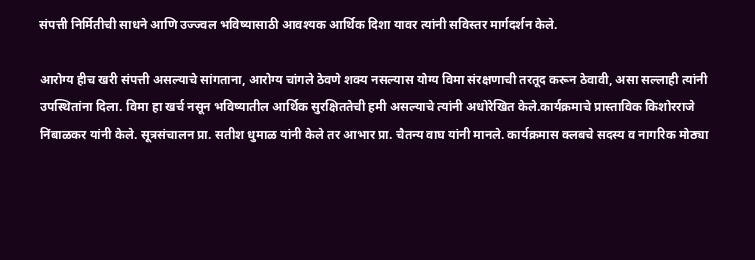संपत्ती निर्मितीची साधने आणि उज्ज्वल भविष्यासाठी आवश्यक आर्थिक दिशा यावर त्यांनी सविस्तर मार्गदर्शन केले.

आरोग्य हीच खरी संपत्ती असल्याचे सांगताना, आरोग्य चांगले ठेवणे शक्य नसल्यास योग्य विमा संरक्षणाची तरतूद करून ठेवावी, असा सल्लाही त्यांनी उपस्थितांना दिला. विमा हा खर्च नसून भविष्यातील आर्थिक सुरक्षिततेची हमी असल्याचे त्यांनी अधोरेखित केले.कार्यक्रमाचे प्रास्ताविक किशोरराजे निंबाळकर यांनी केले. सूत्रसंचालन प्रा. सतीश धुमाळ यांनी केले तर आभार प्रा. चैतन्य वाघ यांनी मानले. कार्यक्रमास क्लबचे सदस्य व नागरिक मोठ्या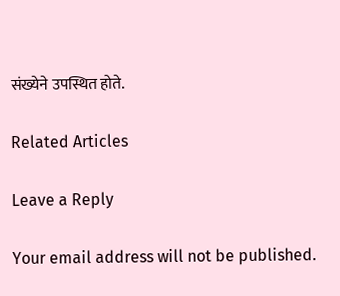संख्येने उपस्थित होते.

Related Articles

Leave a Reply

Your email address will not be published.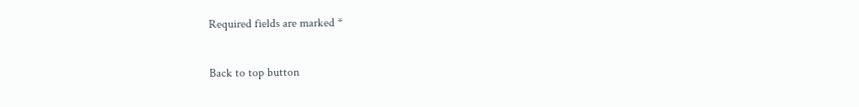Required fields are marked *

Back to top button